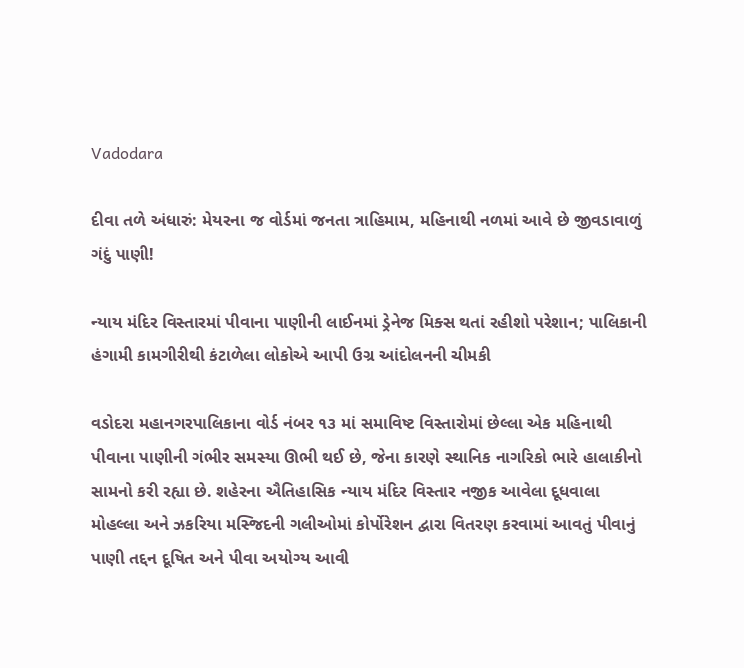Vadodara

દીવા તળે અંધારું: મેયરના જ વોર્ડમાં જનતા ત્રાહિમામ, મહિનાથી નળમાં આવે છે જીવડાવાળું ગંદું પાણી!

ન્યાય મંદિર વિસ્તારમાં પીવાના પાણીની લાઈનમાં ડ્રેનેજ મિક્સ થતાં રહીશો પરેશાન; પાલિકાની હંગામી કામગીરીથી કંટાળેલા લોકોએ આપી ઉગ્ર આંદોલનની ચીમકી

વડોદરા મહાનગરપાલિકાના વોર્ડ નંબર ૧૩ માં સમાવિષ્ટ વિસ્તારોમાં છેલ્લા એક મહિનાથી પીવાના પાણીની ગંભીર સમસ્યા ઊભી થઈ છે, જેના કારણે સ્થાનિક નાગરિકો ભારે હાલાકીનો સામનો કરી રહ્યા છે. શહેરના ઐતિહાસિક ન્યાય મંદિર વિસ્તાર નજીક આવેલા દૂધવાલા મોહલ્લા અને ઝકરિયા મસ્જિદની ગલીઓમાં કોર્પોરેશન દ્વારા વિતરણ કરવામાં આવતું પીવાનું પાણી તદ્દન દૂષિત અને પીવા અયોગ્ય આવી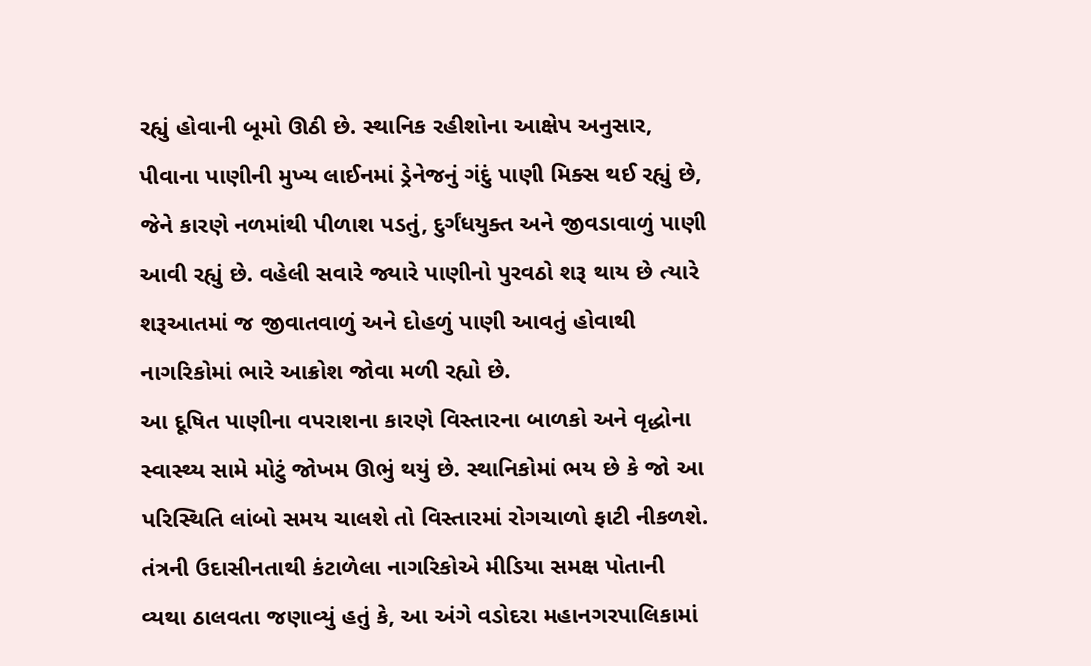રહ્યું હોવાની બૂમો ઊઠી છે. સ્થાનિક રહીશોના આક્ષેપ અનુસાર, પીવાના પાણીની મુખ્ય લાઈનમાં ડ્રેનેજનું ગંદું પાણી મિક્સ થઈ રહ્યું છે, જેને કારણે નળમાંથી પીળાશ પડતું, દુર્ગંધયુક્ત અને જીવડાવાળું પાણી આવી રહ્યું છે. વહેલી સવારે જ્યારે પાણીનો પુરવઠો શરૂ થાય છે ત્યારે શરૂઆતમાં જ જીવાતવાળું અને દોહળું પાણી આવતું હોવાથી નાગરિકોમાં ભારે આક્રોશ જોવા મળી રહ્યો છે.
આ દૂષિત પાણીના વપરાશના કારણે વિસ્તારના બાળકો અને વૃદ્ધોના સ્વાસ્થ્ય સામે મોટું જોખમ ઊભું થયું છે. સ્થાનિકોમાં ભય છે કે જો આ પરિસ્થિતિ લાંબો સમય ચાલશે તો વિસ્તારમાં રોગચાળો ફાટી નીકળશે. તંત્રની ઉદાસીનતાથી કંટાળેલા નાગરિકોએ મીડિયા સમક્ષ પોતાની વ્યથા ઠાલવતા જણાવ્યું હતું કે, આ અંગે વડોદરા મહાનગરપાલિકામાં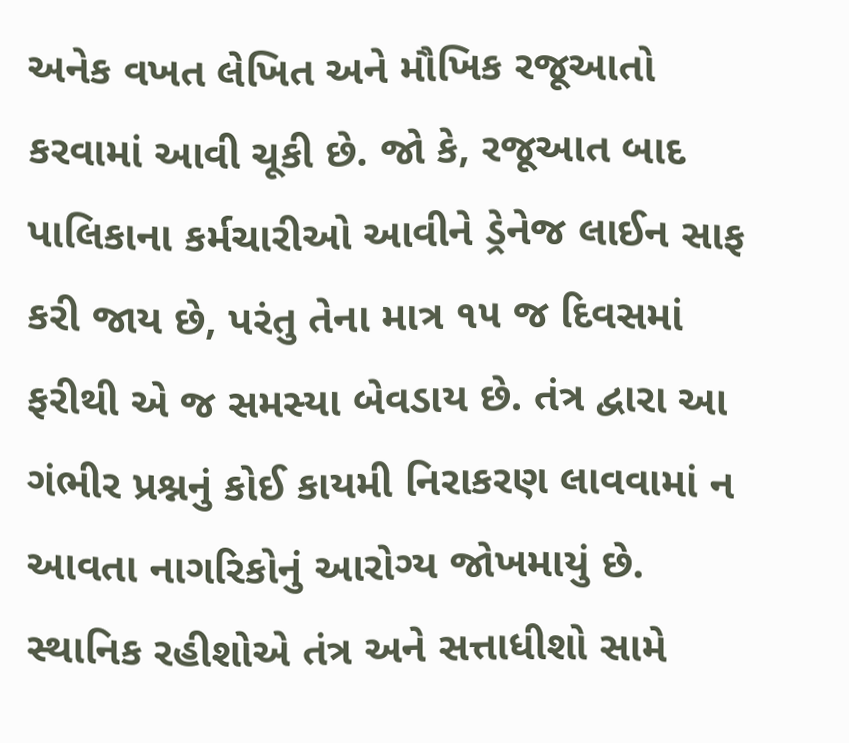અનેક વખત લેખિત અને મૌખિક રજૂઆતો કરવામાં આવી ચૂકી છે. જો કે, રજૂઆત બાદ પાલિકાના કર્મચારીઓ આવીને ડ્રેનેજ લાઈન સાફ કરી જાય છે, પરંતુ તેના માત્ર ૧૫ જ દિવસમાં ફરીથી એ જ સમસ્યા બેવડાય છે. તંત્ર દ્વારા આ ગંભીર પ્રશ્નનું કોઈ કાયમી નિરાકરણ લાવવામાં ન આવતા નાગરિકોનું આરોગ્ય જોખમાયું છે.
સ્થાનિક રહીશોએ તંત્ર અને સત્તાધીશો સામે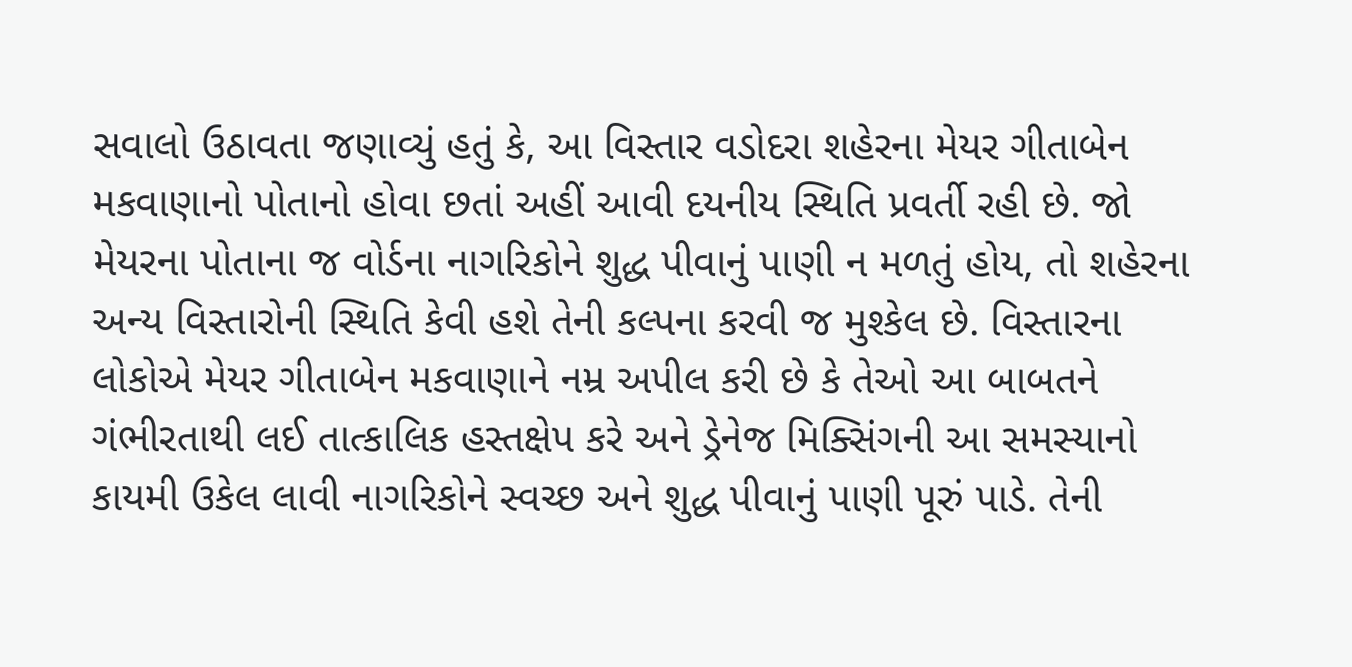સવાલો ઉઠાવતા જણાવ્યું હતું કે, આ વિસ્તાર વડોદરા શહેરના મેયર ગીતાબેન મકવાણાનો પોતાનો હોવા છતાં અહીં આવી દયનીય સ્થિતિ પ્રવર્તી રહી છે. જો મેયરના પોતાના જ વોર્ડના નાગરિકોને શુદ્ધ પીવાનું પાણી ન મળતું હોય, તો શહેરના અન્ય વિસ્તારોની સ્થિતિ કેવી હશે તેની કલ્પના કરવી જ મુશ્કેલ છે. વિસ્તારના લોકોએ મેયર ગીતાબેન મકવાણાને નમ્ર અપીલ કરી છે કે તેઓ આ બાબતને ગંભીરતાથી લઈ તાત્કાલિક હસ્તક્ષેપ કરે અને ડ્રેનેજ મિક્સિંગની આ સમસ્યાનો કાયમી ઉકેલ લાવી નાગરિકોને સ્વચ્છ અને શુદ્ધ પીવાનું પાણી પૂરું પાડે. તેની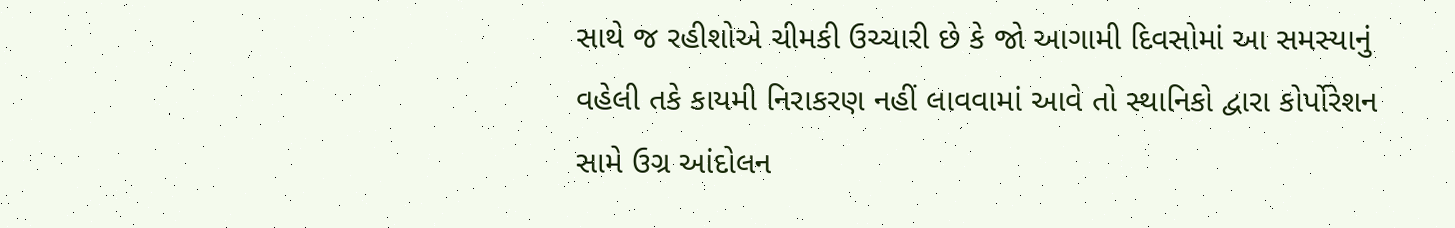સાથે જ રહીશોએ ચીમકી ઉચ્ચારી છે કે જો આગામી દિવસોમાં આ સમસ્યાનું વહેલી તકે કાયમી નિરાકરણ નહીં લાવવામાં આવે તો સ્થાનિકો દ્વારા કોર્પોરેશન સામે ઉગ્ર આંદોલન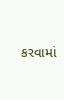કરવામાં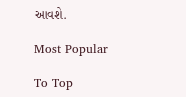આવશે.

Most Popular

To Top